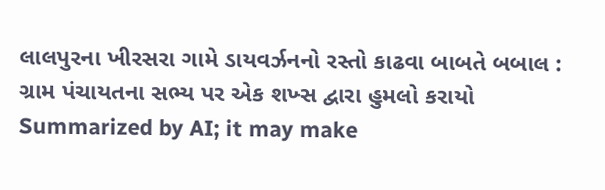લાલપુરના ખીરસરા ગામે ડાયવર્ઝનનો રસ્તો કાઢવા બાબતે બબાલ : ગ્રામ પંચાયતના સભ્ય પર એક શખ્સ દ્વારા હુમલો કરાયો
Summarized by AI; it may make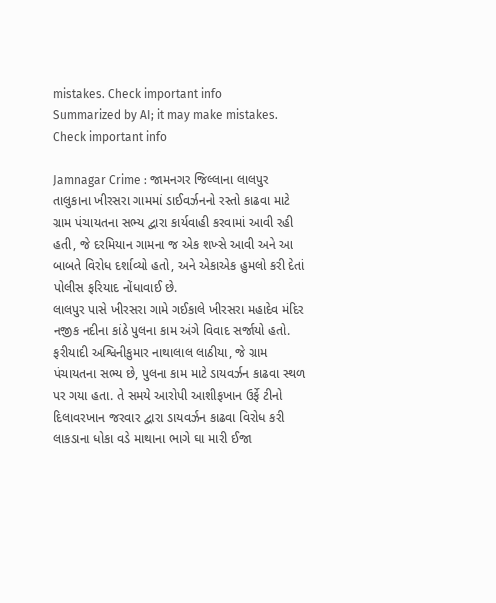mistakes. Check important info
Summarized by AI; it may make mistakes. Check important info

Jamnagar Crime : જામનગર જિલ્લાના લાલપુર તાલુકાના ખીરસરા ગામમાં ડાઈવર્ઝનનો રસ્તો કાઢવા માટે ગ્રામ પંચાયતના સભ્ય દ્વારા કાર્યવાહી કરવામાં આવી રહી હતી, જે દરમિયાન ગામના જ એક શખ્સે આવી અને આ બાબતે વિરોધ દર્શાવ્યો હતો, અને એકાએક હુમલો કરી દેતાં પોલીસ ફરિયાદ નોંધાવાઈ છે.
લાલપુર પાસે ખીરસરા ગામે ગઈકાલે ખીરસરા મહાદેવ મંદિર નજીક નદીના કાંઠે પુલના કામ અંગે વિવાદ સર્જાયો હતો. ફરીયાદી અશ્વિનીકુમાર નાથાલાલ લાઠીયા, જે ગ્રામ પંચાયતના સભ્ય છે, પુલના કામ માટે ડાયવર્ઝન કાઢવા સ્થળ પર ગયા હતા. તે સમયે આરોપી આશીફખાન ઉર્ફે ટીનો દિલાવરખાન જરવાર દ્વારા ડાયવર્ઝન કાઢવા વિરોધ કરી લાકડાના ધોકા વડે માથાના ભાગે ઘા મારી ઈજા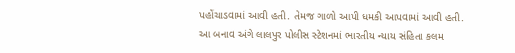પહોંચાડવામાં આવી હતી. તેમજ ગાળો આપી ધમકી આપવામાં આવી હતી. આ બનાવ અંગે લાલપુર પોલીસ સ્ટેશનમાં ભારતીય ન્યાય સંહિતા કલમ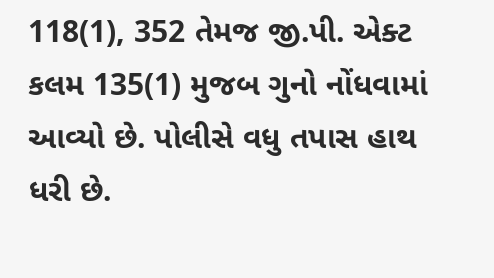118(1), 352 તેમજ જી.પી. એક્ટ કલમ 135(1) મુજબ ગુનો નોંધવામાં આવ્યો છે. પોલીસે વધુ તપાસ હાથ ધરી છે.